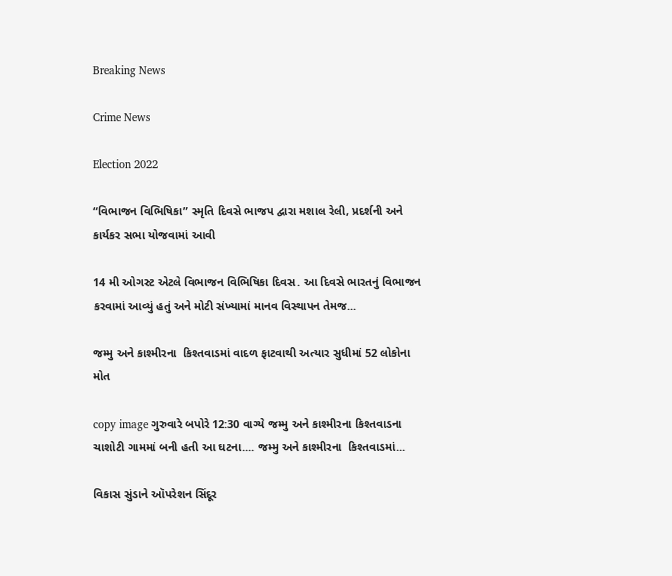Breaking News

Crime News

Election 2022

“વિભાજન વિભિષિકા” સ્મૃતિ દિવસે ભાજપ દ્વારા મશાલ રેલી, પ્રદર્શની અને કાર્યકર સભા યોજવામાં આવી

14 મી ઓગસ્ટ એટલે વિભાજન વિભિષિકા દિવસ. આ દિવસે ભારતનું વિભાજન કરવામાં આવ્યું હતું અને મોટી સંખ્યામાં માનવ વિસ્થાપન તેમજ...

જમ્મુ અને કાશ્મીરના  કિશ્તવાડમાં વાદળ ફાટવાથી અત્યાર સુધીમાં 52 લોકોના મોત

copy image ગુરુવારે બપોરે 12:30 વાગ્યે જમ્મુ અને કાશ્મીરના કિશ્તવાડના ચાશોટી ગામમાં બની હતી આ ઘટના.... જમ્મુ અને કાશ્મીરના  કિશ્તવાડમાં...

વિકાસ સુંડાને ઑપરેશન સિંદૂર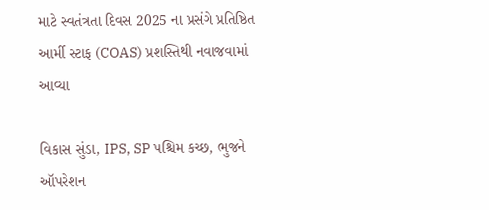માટે સ્વતંત્રતા દિવસ 2025 ના પ્રસંગે પ્રતિષ્ઠિત આર્મી સ્ટાફ (COAS) પ્રશસ્તિથી નવાજવામાં આવ્યા

વિકાસ સુંડા, IPS, SP પશ્ચિમ કચ્છ, ભુજને ઑપરેશન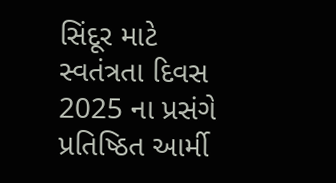સિંદૂર માટે સ્વતંત્રતા દિવસ 2025 ના પ્રસંગે પ્રતિષ્ઠિત આર્મી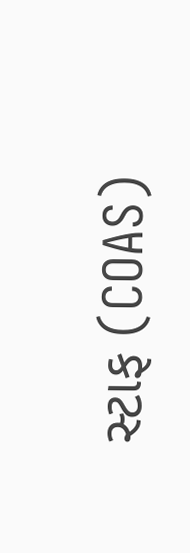સ્ટાફ (COAS)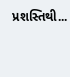પ્રશસ્તિથી...